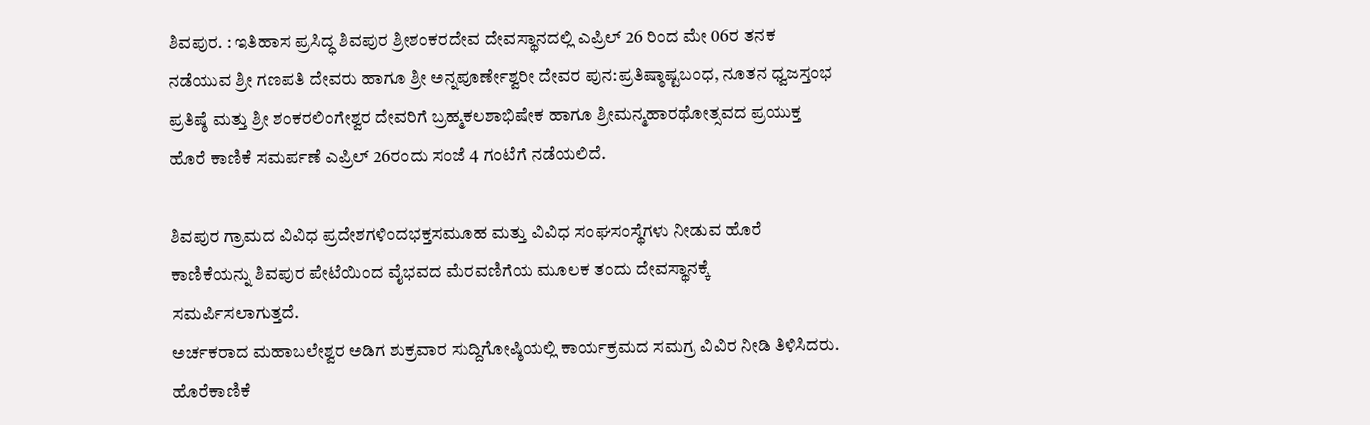ಶಿವಪುರ. : ಇತಿಹಾಸ ಪ್ರಸಿದ್ಧ ಶಿವಪುರ ಶ್ರೀಶಂಕರದೇವ ದೇವಸ್ಥಾನದಲ್ಲಿ ಎಪ್ರಿಲ್ 26 ರಿಂದ ಮೇ 06ರ ತನಕ ನಡೆಯುವ ಶ್ರೀ ಗಣಪತಿ ದೇವರು ಹಾಗೂ ಶ್ರೀ ಅನ್ನಪೂರ್ಣೇಶ್ವರೀ ದೇವರ ಪುನ:ಪ್ರತಿಷ್ಠಾಷ್ಟಬಂಧ, ನೂತನ ಧ್ವಜಸ್ತಂಭ ಪ್ರತಿಷ್ಠೆ ಮತ್ತು ಶ್ರೀ ಶಂಕರಲಿಂಗೇಶ್ವರ ದೇವರಿಗೆ ಬ್ರಹ್ಮಕಲಶಾಭಿಷೇಕ ಹಾಗೂ ಶ್ರೀಮನ್ಮಹಾರಥೋತ್ಸವದ ಪ್ರಯುಕ್ತ ಹೊರೆ ಕಾಣಿಕೆ ಸಮರ್ಪಣೆ ಎಪ್ರಿಲ್ 26ರಂದು ಸಂಜೆ 4 ಗಂಟೆಗೆ ನಡೆಯಲಿದೆ.

ಶಿವಪುರ ಗ್ರಾಮದ ವಿವಿಧ ಪ್ರದೇಶಗಳಿಂದಭಕ್ತಸಮೂಹ ಮತ್ತು ವಿವಿಧ ಸಂಘಸಂಸ್ಥೆಗಳು ನೀಡುವ ಹೊರೆ ಕಾಣಿಕೆಯನ್ನು ಶಿವಪುರ ಪೇಟೆಯಿಂದ ವೈಭವದ ಮೆರವಣಿಗೆಯ ಮೂಲಕ ತಂದು ದೇವಸ್ಥಾನಕ್ಕೆ ಸಮರ್ಪಿಸಲಾಗುತ್ತದೆ.
ಅರ್ಚಕರಾದ ಮಹಾಬಲೇಶ್ವರ ಅಡಿಗ ಶುಕ್ರವಾರ ಸುದ್ದಿಗೋಷ್ಠಿಯಲ್ಲಿ ಕಾರ್ಯಕ್ರಮದ ಸಮಗ್ರ ವಿವಿರ ನೀಡಿ ತಿಳಿಸಿದರು. ಹೊರೆಕಾಣಿಕೆ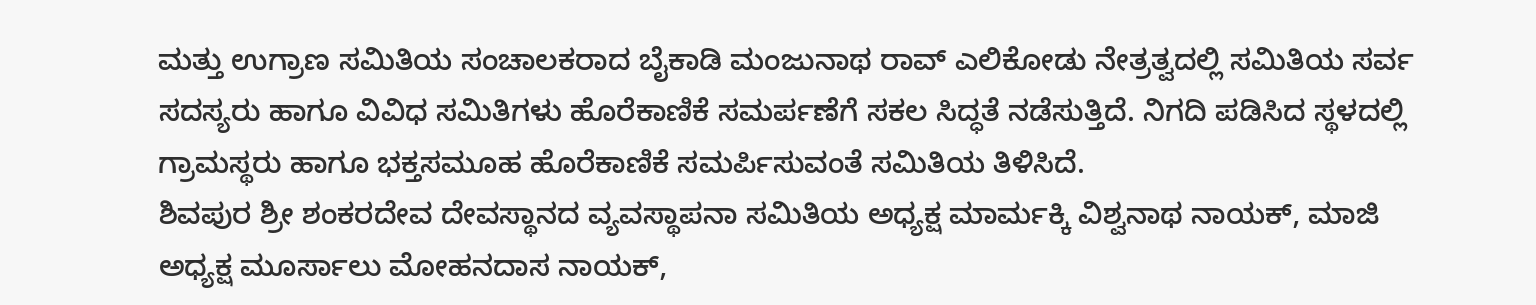ಮತ್ತು ಉಗ್ರಾಣ ಸಮಿತಿಯ ಸಂಚಾಲಕರಾದ ಬೈಕಾಡಿ ಮಂಜುನಾಥ ರಾವ್ ಎಲಿಕೋಡು ನೇತ್ರತ್ವದಲ್ಲಿ ಸಮಿತಿಯ ಸರ್ವ ಸದಸ್ಯರು ಹಾಗೂ ವಿವಿಧ ಸಮಿತಿಗಳು ಹೊರೆಕಾಣಿಕೆ ಸಮರ್ಪಣೆಗೆ ಸಕಲ ಸಿದ್ಧತೆ ನಡೆಸುತ್ತಿದೆ. ನಿಗದಿ ಪಡಿಸಿದ ಸ್ಥಳದಲ್ಲಿ ಗ್ರಾಮಸ್ಥರು ಹಾಗೂ ಭಕ್ತಸಮೂಹ ಹೊರೆಕಾಣಿಕೆ ಸಮರ್ಪಿಸುವಂತೆ ಸಮಿತಿಯ ತಿಳಿಸಿದೆ.
ಶಿವಪುರ ಶ್ರೀ ಶಂಕರದೇವ ದೇವಸ್ಥಾನದ ವ್ಯವಸ್ಥಾಪನಾ ಸಮಿತಿಯ ಅಧ್ಯಕ್ಷ ಮಾರ್ಮಕ್ಕಿ ವಿಶ್ವನಾಥ ನಾಯಕ್, ಮಾಜಿ ಅಧ್ಯಕ್ಷ ಮೂರ್ಸಾಲು ಮೋಹನದಾಸ ನಾಯಕ್,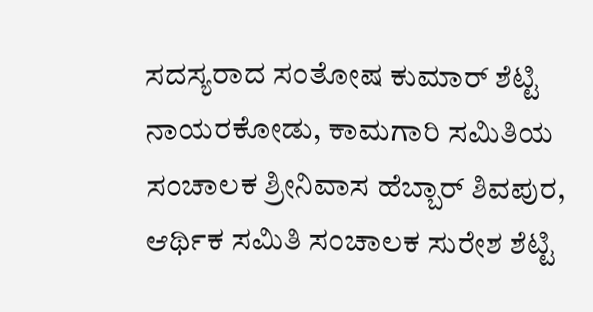ಸದಸ್ಯರಾದ ಸಂತೋಷ ಕುಮಾರ್ ಶೆಟ್ಟಿ ನಾಯರಕೋಡು, ಕಾಮಗಾರಿ ಸಮಿತಿಯ ಸಂಚಾಲಕ ಶ್ರೀನಿವಾಸ ಹೆಬ್ಬಾರ್ ಶಿವಪುರ, ಆರ್ಥಿಕ ಸಮಿತಿ ಸಂಚಾಲಕ ಸುರೇಶ ಶೆಟ್ಟಿ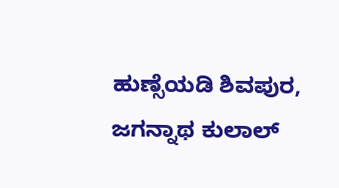ಹುಣ್ಸೆಯಡಿ ಶಿವಪುರ, ಜಗನ್ನಾಥ ಕುಲಾಲ್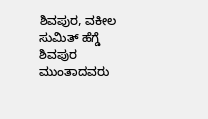ಶಿವಪುರ, ವಕೀಲ ಸುಮಿತ್ ಹೆಗ್ಡೆ ಶಿವಪುರ ಮುಂತಾದವರು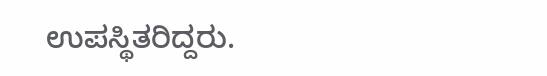ಉಪಸ್ಥಿತರಿದ್ದರು.